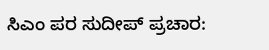ಸಿಎಂ ಪರ ಸುದೀಪ್ ಪ್ರಚಾರ: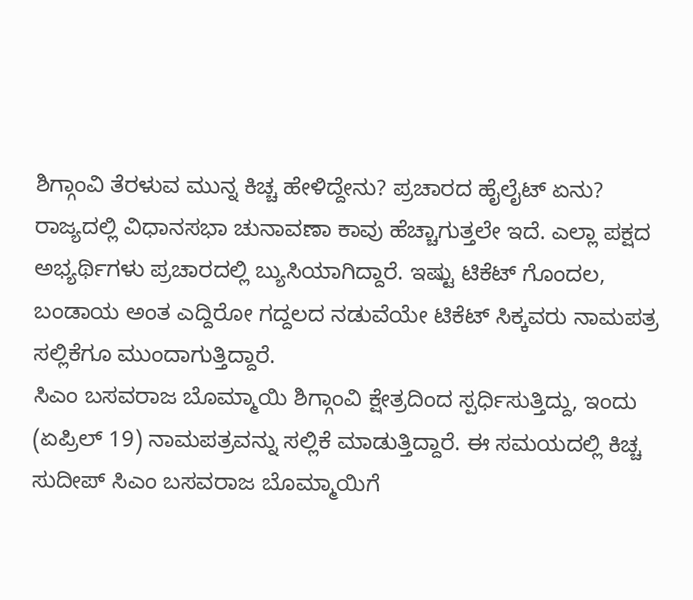ಶಿಗ್ಗಾಂವಿ ತೆರಳುವ ಮುನ್ನ ಕಿಚ್ಚ ಹೇಳಿದ್ದೇನು? ಪ್ರಚಾರದ ಹೈಲೈಟ್ ಏನು?
ರಾಜ್ಯದಲ್ಲಿ ವಿಧಾನಸಭಾ ಚುನಾವಣಾ ಕಾವು ಹೆಚ್ಚಾಗುತ್ತಲೇ ಇದೆ. ಎಲ್ಲಾ ಪಕ್ಷದ ಅಭ್ಯರ್ಥಿಗಳು ಪ್ರಚಾರದಲ್ಲಿ ಬ್ಯುಸಿಯಾಗಿದ್ದಾರೆ. ಇಷ್ಟು ಟಿಕೆಟ್ ಗೊಂದಲ, ಬಂಡಾಯ ಅಂತ ಎದ್ದಿರೋ ಗದ್ದಲದ ನಡುವೆಯೇ ಟಿಕೆಟ್ ಸಿಕ್ಕವರು ನಾಮಪತ್ರ ಸಲ್ಲಿಕೆಗೂ ಮುಂದಾಗುತ್ತಿದ್ದಾರೆ.
ಸಿಎಂ ಬಸವರಾಜ ಬೊಮ್ಮಾಯಿ ಶಿಗ್ಗಾಂವಿ ಕ್ಷೇತ್ರದಿಂದ ಸ್ಪರ್ಧಿಸುತ್ತಿದ್ದು, ಇಂದು (ಏಪ್ರಿಲ್ 19) ನಾಮಪತ್ರವನ್ನು ಸಲ್ಲಿಕೆ ಮಾಡುತ್ತಿದ್ದಾರೆ. ಈ ಸಮಯದಲ್ಲಿ ಕಿಚ್ಚ ಸುದೀಪ್ ಸಿಎಂ ಬಸವರಾಜ ಬೊಮ್ಮಾಯಿಗೆ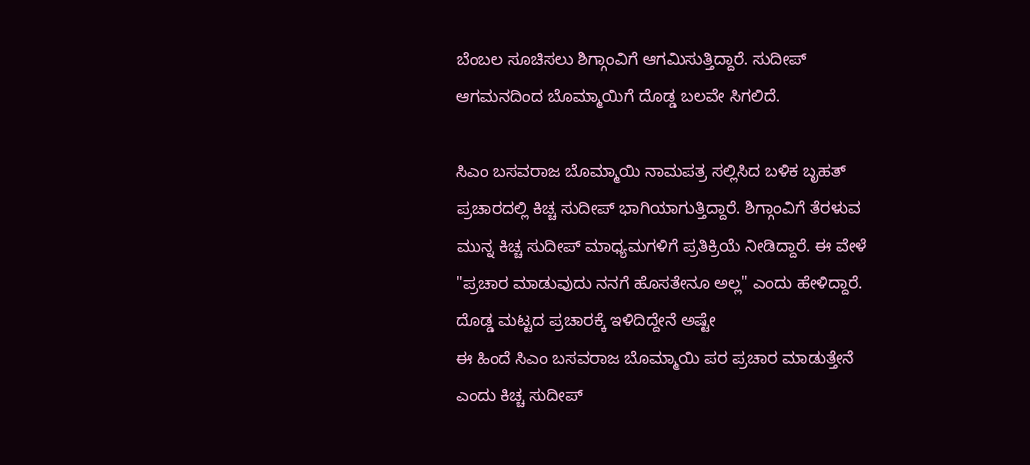ಬೆಂಬಲ ಸೂಚಿಸಲು ಶಿಗ್ಗಾಂವಿಗೆ ಆಗಮಿಸುತ್ತಿದ್ದಾರೆ. ಸುದೀಪ್ ಆಗಮನದಿಂದ ಬೊಮ್ಮಾಯಿಗೆ ದೊಡ್ಡ ಬಲವೇ ಸಿಗಲಿದೆ.

ಸಿಎಂ ಬಸವರಾಜ ಬೊಮ್ಮಾಯಿ ನಾಮಪತ್ರ ಸಲ್ಲಿಸಿದ ಬಳಿಕ ಬೃಹತ್ ಪ್ರಚಾರದಲ್ಲಿ ಕಿಚ್ಚ ಸುದೀಪ್ ಭಾಗಿಯಾಗುತ್ತಿದ್ದಾರೆ. ಶಿಗ್ಗಾಂವಿಗೆ ತೆರಳುವ ಮುನ್ನ ಕಿಚ್ಚ ಸುದೀಪ್ ಮಾಧ್ಯಮಗಳಿಗೆ ಪ್ರತಿಕ್ರಿಯೆ ನೀಡಿದ್ದಾರೆ. ಈ ವೇಳೆ "ಪ್ರಚಾರ ಮಾಡುವುದು ನನಗೆ ಹೊಸತೇನೂ ಅಲ್ಲ" ಎಂದು ಹೇಳಿದ್ದಾರೆ.
ದೊಡ್ಡ ಮಟ್ಟದ ಪ್ರಚಾರಕ್ಕೆ ಇಳಿದಿದ್ದೇನೆ ಅಷ್ಟೇ
ಈ ಹಿಂದೆ ಸಿಎಂ ಬಸವರಾಜ ಬೊಮ್ಮಾಯಿ ಪರ ಪ್ರಚಾರ ಮಾಡುತ್ತೇನೆ ಎಂದು ಕಿಚ್ಚ ಸುದೀಪ್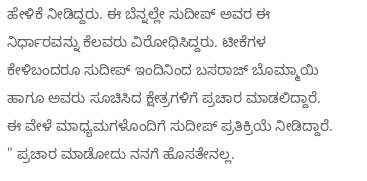ಹೇಳಿಕೆ ನೀಡಿದ್ದರು. ಈ ಬೆನ್ನಲ್ಲೇ ಸುದೀಪ್ ಅವರ ಈ ನಿರ್ಧಾರವನ್ನು ಕೆಲವರು ವಿರೋಧಿಸಿದ್ದರು. ಟೀಕೆಗಳ ಕೇಳಿಬಂದರೂ ಸುದೀಪ್ ಇಂದಿನಿಂದ ಬಸರಾಜ್ ಬೊಮ್ಮಾಯಿ ಹಾಗೂ ಅವರು ಸೂಚಿಸಿದ ಕ್ಷೇತ್ರಗಳಿಗೆ ಪ್ರಚಾರ ಮಾಡಲಿದ್ದಾರೆ. ಈ ವೇಳೆ ಮಾಧ್ಯಮಗಳೊಂದಿಗೆ ಸುದೀಪ್ ಪ್ರತಿಕ್ರಿಯೆ ನೀಡಿದ್ದಾರೆ.
" ಪ್ರಚಾರ ಮಾಡೋದು ನನಗೆ ಹೊಸತೇನಲ್ಲ.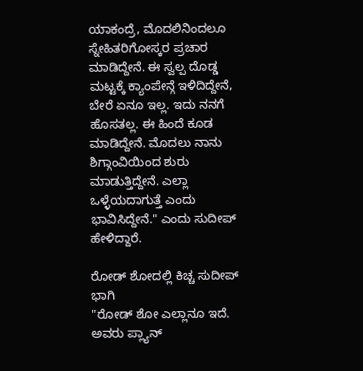ಯಾಕಂದ್ರೆ, ಮೊದಲಿನಿಂದಲೂ ಸ್ನೇಹಿತರಿಗೋಸ್ಕರ ಪ್ರಚಾರ ಮಾಡಿದ್ದೇನೆ. ಈ ಸ್ವಲ್ಪ ದೊಡ್ಡ ಮಟ್ಟಕ್ಕೆ ಕ್ಯಾಂಪೇನ್ಗೆ ಇಳಿದಿದ್ದೇನೆ, ಬೇರೆ ಏನೂ ಇಲ್ಲ. ಇದು ನನಗೆ ಹೊಸತಲ್ಲ. ಈ ಹಿಂದೆ ಕೂಡ ಮಾಡಿದ್ದೇನೆ. ಮೊದಲು ನಾನು ಶಿಗ್ಗಾಂವಿಯಿಂದ ಶುರು ಮಾಡುತ್ತಿದ್ದೇನೆ. ಎಲ್ಲಾ ಒಳ್ಳೆಯದಾಗುತ್ತೆ ಎಂದು ಭಾವಿಸಿದ್ದೇನೆ." ಎಂದು ಸುದೀಪ್ ಹೇಳಿದ್ದಾರೆ.

ರೋಡ್ ಶೋದಲ್ಲಿ ಕಿಚ್ಚ ಸುದೀಪ್ ಭಾಗಿ
"ರೋಡ್ ಶೋ ಎಲ್ಲಾನೂ ಇದೆ. ಅವರು ಪ್ಲ್ಯಾನ್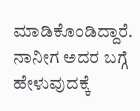ಮಾಡಿಕೊಂಡಿದ್ದಾರೆ. ನಾನೀಗ ಅದರ ಬಗ್ಗೆ ಹೇಳುವುದಕ್ಕೆ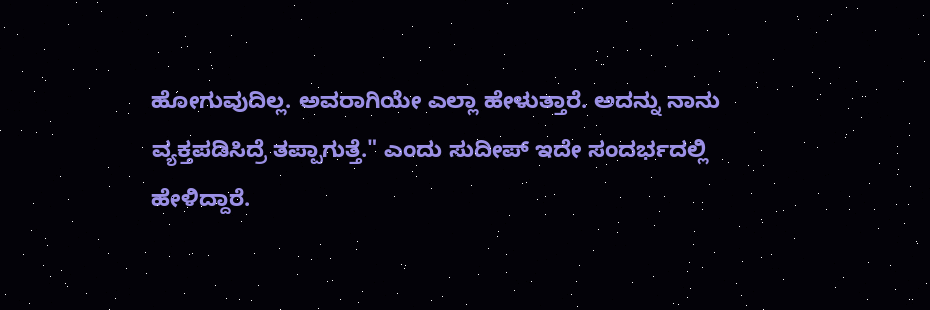ಹೋಗುವುದಿಲ್ಲ. ಅವರಾಗಿಯೇ ಎಲ್ಲಾ ಹೇಳುತ್ತಾರೆ. ಅದನ್ನು ನಾನು ವ್ಯಕ್ತಪಡಿಸಿದ್ರೆ ತಪ್ಪಾಗುತ್ತೆ." ಎಂದು ಸುದೀಪ್ ಇದೇ ಸಂದರ್ಭದಲ್ಲಿ ಹೇಳಿದ್ದಾರೆ.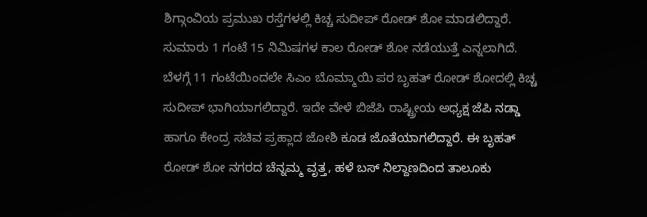ಶಿಗ್ಗಾಂವಿಯ ಪ್ರಮುಖ ರಸ್ತೆಗಳಲ್ಲಿ ಕಿಚ್ಚ ಸುದೀಪ್ ರೋಡ್ ಶೋ ಮಾಡಲಿದ್ದಾರೆ. ಸುಮಾರು 1 ಗಂಟೆ 15 ನಿಮಿಷಗಳ ಕಾಲ ರೋಡ್ ಶೋ ನಡೆಯುತ್ತೆ ಎನ್ನಲಾಗಿದೆ. ಬೆಳಗ್ಗೆ 11 ಗಂಟೆಯಿಂದಲೇ ಸಿಎಂ ಬೊಮ್ಮಾಯಿ ಪರ ಬೃಹತ್ ರೋಡ್ ಶೋದಲ್ಲಿ ಕಿಚ್ಚ ಸುದೀಪ್ ಭಾಗಿಯಾಗಲಿದ್ದಾರೆ. ಇದೇ ವೇಳೆ ಬಿಜೆಪಿ ರಾಷ್ಟ್ರೀಯ ಅಧ್ಯಕ್ಷ ಜೆಪಿ ನಡ್ಡಾ ಹಾಗೂ ಕೇಂದ್ರ ಸಚಿವ ಪ್ರಹ್ಲಾದ ಜೋಶಿ ಕೂಡ ಜೊತೆಯಾಗಲಿದ್ದಾರೆ. ಈ ಬೃಹತ್ ರೋಡ್ ಶೋ ನಗರದ ಚೆನ್ನಮ್ಮ ವೃತ್ತ, ಹಳೆ ಬಸ್ ನಿಲ್ದಾಣದಿಂದ ತಾಲೂಕು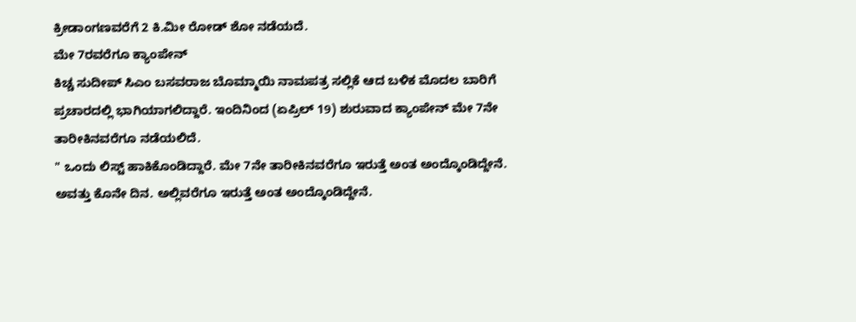ಕ್ರೀಡಾಂಗಣವರೆಗೆ 2 ಕಿ.ಮೀ ರೋಡ್ ಶೋ ನಡೆಯದೆ.
ಮೇ 7ರವರೆಗೂ ಕ್ಯಾಂಪೇನ್
ಕಿಚ್ಚ ಸುದೀಪ್ ಸಿಎಂ ಬಸವರಾಜ ಬೊಮ್ಮಾಯಿ ನಾಮಪತ್ರ ಸಲ್ಲಿಕೆ ಆದ ಬಳಿಕ ಮೊದಲ ಬಾರಿಗೆ ಪ್ರಚಾರದಲ್ಲಿ ಭಾಗಿಯಾಗಲಿದ್ದಾರೆ. ಇಂದಿನಿಂದ (ಏಪ್ರಿಲ್ 19) ಶುರುವಾದ ಕ್ಯಾಂಪೇನ್ ಮೇ 7ನೇ ತಾರೀಕಿನವರೆಗೂ ನಡೆಯಲಿದೆ.
" ಒಂದು ಲಿಸ್ಟ್ ಹಾಕಿಕೊಂಡಿದ್ದಾರೆ. ಮೇ 7ನೇ ತಾರೀಕಿನವರೆಗೂ ಇರುತ್ತೆ ಅಂತ ಅಂದ್ಕೊಂಡಿದ್ದೇನೆ. ಅವತ್ತು ಕೊನೇ ದಿನ. ಅಲ್ಲಿವರೆಗೂ ಇರುತ್ತೆ ಅಂತ ಅಂದ್ಕೊಂಡಿದ್ದೇನೆ.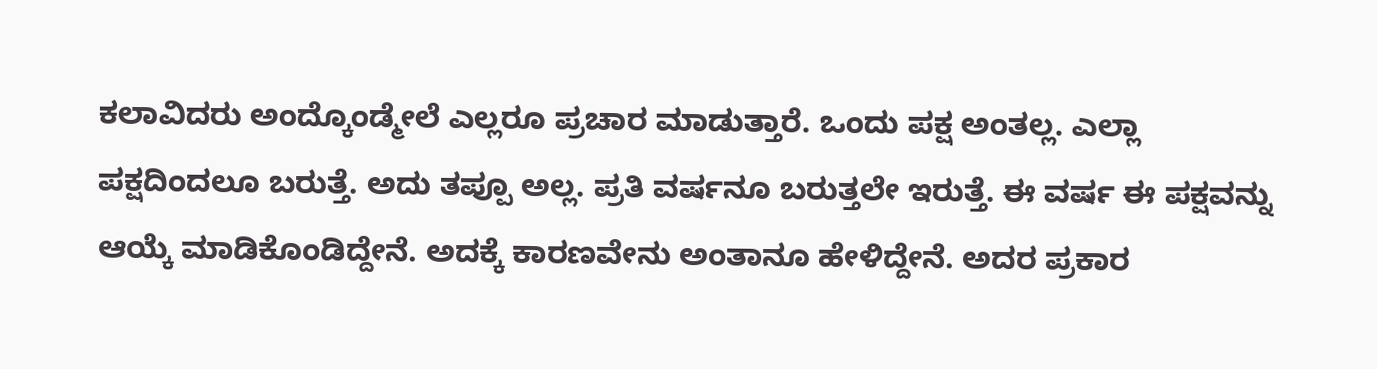ಕಲಾವಿದರು ಅಂದ್ಕೊಂಡ್ಮೇಲೆ ಎಲ್ಲರೂ ಪ್ರಚಾರ ಮಾಡುತ್ತಾರೆ. ಒಂದು ಪಕ್ಷ ಅಂತಲ್ಲ. ಎಲ್ಲಾ ಪಕ್ಷದಿಂದಲೂ ಬರುತ್ತೆ. ಅದು ತಪ್ಪೂ ಅಲ್ಲ. ಪ್ರತಿ ವರ್ಷನೂ ಬರುತ್ತಲೇ ಇರುತ್ತೆ. ಈ ವರ್ಷ ಈ ಪಕ್ಷವನ್ನು ಆಯ್ಕೆ ಮಾಡಿಕೊಂಡಿದ್ದೇನೆ. ಅದಕ್ಕೆ ಕಾರಣವೇನು ಅಂತಾನೂ ಹೇಳಿದ್ದೇನೆ. ಅದರ ಪ್ರಕಾರ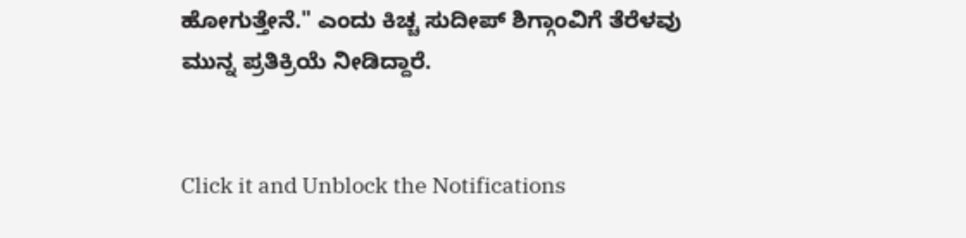ಹೋಗುತ್ತೇನೆ." ಎಂದು ಕಿಚ್ಚ ಸುದೀಪ್ ಶಿಗ್ಗಾಂವಿಗೆ ತೆರೆಳವು ಮುನ್ನ ಪ್ರತಿಕ್ರಿಯೆ ನೀಡಿದ್ದಾರೆ.


Click it and Unblock the Notifications